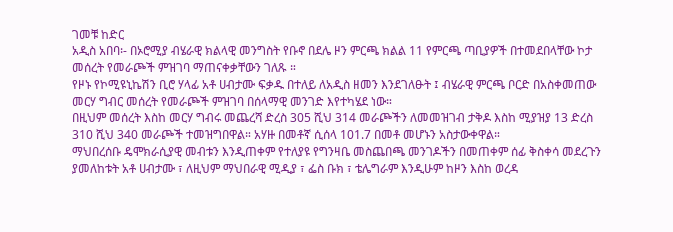ገመቹ ከድር
አዲስ አበባ፡- በኦሮሚያ ብሄራዊ ክልላዊ መንግስት የቡኖ በደሌ ዞን ምርጫ ክልል 11 የምርጫ ጣቢያዎች በተመደበላቸው ኮታ መሰረት የመራጮች ምዝገባ ማጠናቀቃቸውን ገለጹ ።
የዞኑ የኮሚዩኒኬሽን ቢሮ ሃላፊ አቶ ሀብታሙ ፍቃዱ በተለይ ለአዲስ ዘመን እንደገለፁት ፤ ብሄራዊ ምርጫ ቦርድ በአስቀመጠው መርሃ ግብር መሰረት የመራጮች ምዝገባ በሰላማዊ መንገድ እየተካሄደ ነው።
በዚህም መሰረት እስከ መርሃ ግብሩ መጨረሻ ድረስ 305 ሺህ 314 መራጮችን ለመመዝገብ ታቅዶ እስከ ሚያዝያ 13 ድረስ 310 ሺህ 340 መራጮች ተመዝግበዋል። አሃዙ በመቶኛ ሲሰላ 101.7 በመቶ መሆኑን አስታውቀዋል።
ማህበረሰቡ ዴሞክራሲያዊ መብቱን እንዲጠቀም የተለያዩ የግንዛቤ መስጨበጫ መንገዶችን በመጠቀም ሰፊ ቅስቀሳ መደረጉን ያመለከቱት አቶ ሀብታሙ ፣ ለዚህም ማህበራዊ ሚዲያ ፣ ፌስ ቡክ ፣ ቴሌግራም እንዲሁም ከዞን እስከ ወረዳ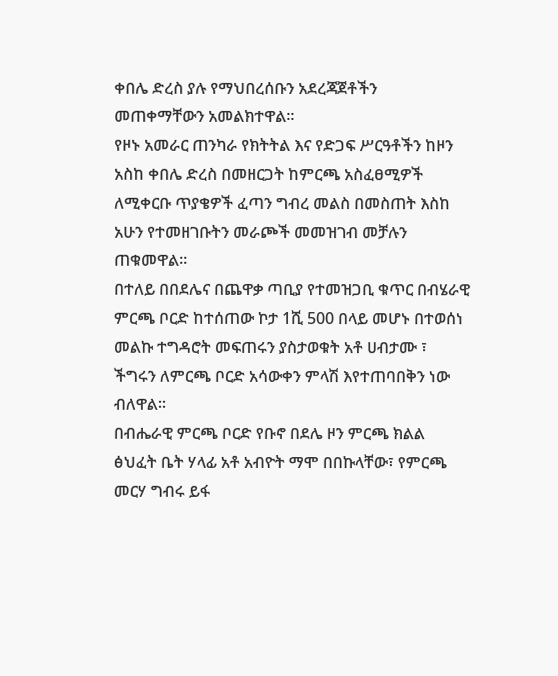ቀበሌ ድረስ ያሉ የማህበረሰቡን አደረጃጀቶችን መጠቀማቸውን አመልክተዋል።
የዞኑ አመራር ጠንካራ የክትትል እና የድጋፍ ሥርዓቶችን ከዞን አስከ ቀበሌ ድረስ በመዘርጋት ከምርጫ አስፈፀሚዎች ለሚቀርቡ ጥያቄዎች ፈጣን ግብረ መልስ በመስጠት እስከ አሁን የተመዘገቡትን መራጮች መመዝገብ መቻሉን ጠቁመዋል።
በተለይ በበደሌና በጨዋቃ ጣቢያ የተመዝጋቢ ቁጥር በብሄራዊ ምርጫ ቦርድ ከተሰጠው ኮታ 1ሺ 500 በላይ መሆኑ በተወሰነ መልኩ ተግዳሮት መፍጠሩን ያስታወቁት አቶ ሀብታሙ ፣ ችግሩን ለምርጫ ቦርድ አሳውቀን ምላሽ እየተጠባበቅን ነው ብለዋል።
በብሔራዊ ምርጫ ቦርድ የቡኖ በደሌ ዞን ምርጫ ክልል ፅህፈት ቤት ሃላፊ አቶ አብዮት ማሞ በበኩላቸው፣ የምርጫ መርሃ ግብሩ ይፋ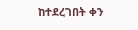ከተደረገበት ቀን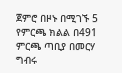ጀምሮ በዞኑ በሚገኙ 5 የምርጫ ክልል በ491 ምርጫ ጣቢያ በመርሃ ግብሩ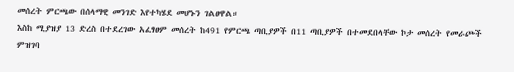መሰረት ምርጫው በሰላማዊ መንገድ እየተካሄደ መሆኑን ገልፀዋል።
እስከ ሚያዝያ 13 ድረስ በተደረገው አፈፃፀም መሰረት ከ491 የምርጫ ጣቢያዎች በ11 ጣቢያዎች በተመደበላቸው ኮታ መሰረት የመራጮች ምዝገባ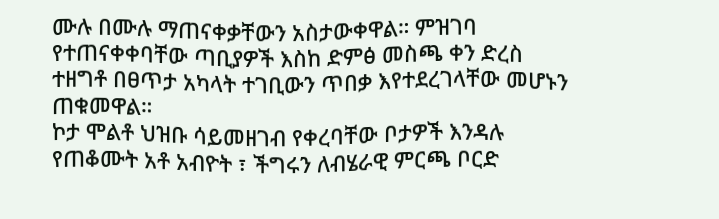ሙሉ በሙሉ ማጠናቀቃቸውን አስታውቀዋል። ምዝገባ የተጠናቀቀባቸው ጣቢያዎች እስከ ድምፅ መስጫ ቀን ድረስ ተዘግቶ በፀጥታ አካላት ተገቢውን ጥበቃ እየተደረገላቸው መሆኑን ጠቁመዋል።
ኮታ ሞልቶ ህዝቡ ሳይመዘገብ የቀረባቸው ቦታዎች እንዳሉ የጠቆሙት አቶ አብዮት ፣ ችግሩን ለብሄራዊ ምርጫ ቦርድ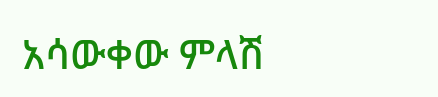አሳውቀው ምላሽ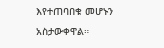እየተጠባበቁ መሆኑን አስታውቀዋል።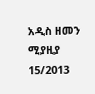አዲስ ዘመን ሚያዚያ 15/2013